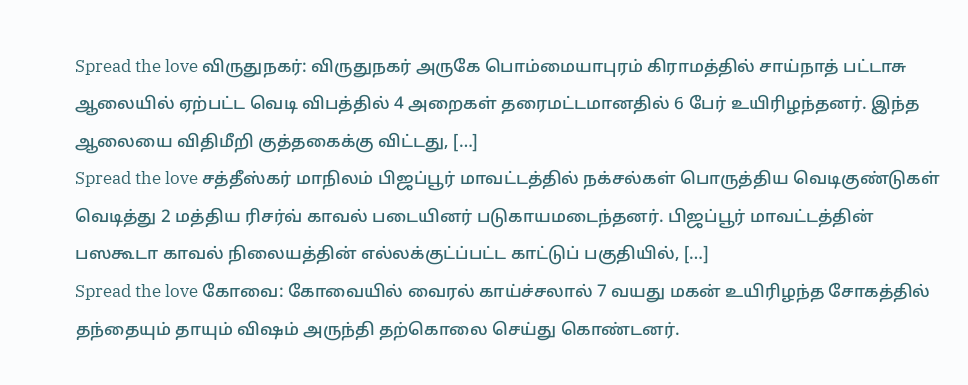Spread the love விருதுநகர்: விருதுநகர் அருகே பொம்மையாபுரம் கிராமத்தில் சாய்நாத் பட்டாசு ஆலையில் ஏற்பட்ட வெடி விபத்தில் 4 அறைகள் தரைமட்டமானதில் 6 பேர் உயிரிழந்தனர். இந்த ஆலையை விதிமீறி குத்தகைக்கு விட்டது, […]
Spread the love சத்தீஸ்கர் மாநிலம் பிஜப்பூர் மாவட்டத்தில் நக்சல்கள் பொருத்திய வெடிகுண்டுகள் வெடித்து 2 மத்திய ரிசர்வ் காவல் படையினர் படுகாயமடைந்தனர். பிஜப்பூர் மாவட்டத்தின் பஸகூடா காவல் நிலையத்தின் எல்லக்குட்ப்பட்ட காட்டுப் பகுதியில், […]
Spread the love கோவை: கோவையில் வைரல் காய்ச்சலால் 7 வயது மகன் உயிரிழந்த சோகத்தில் தந்தையும் தாயும் விஷம் அருந்தி தற்கொலை செய்து கொண்டனர்.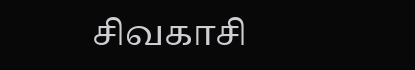சிவகாசி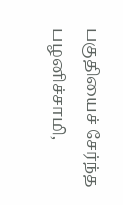பகுதியைச் சேர்ந்த பழனிச்சாமி,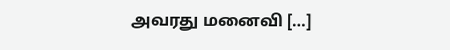அவரது மனைவி […]